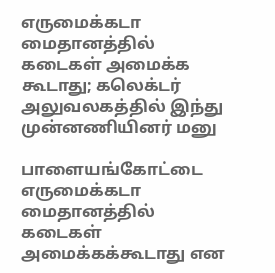எருமைக்கடா மைதானத்தில் கடைகள் அமைக்க கூடாது; கலெக்டர் அலுவலகத்தில் இந்து முன்னணியினர் மனு

பாளையங்கோட்டை எருமைக்கடா மைதானத்தில் கடைகள் அமைக்கக்கூடாது என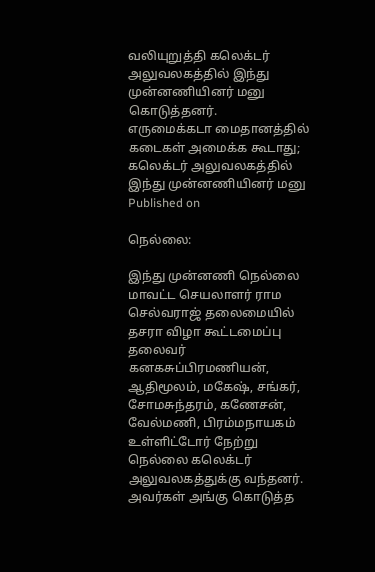வலியுறுத்தி கலெக்டர் அலுவலகத்தில் இந்து முன்னணியினர் மனு கொடுத்தனர்.
எருமைக்கடா மைதானத்தில் கடைகள் அமைக்க கூடாது; கலெக்டர் அலுவலகத்தில் இந்து முன்னணியினர் மனு
Published on

நெல்லை:

இந்து முன்னணி நெல்லை மாவட்ட செயலாளர் ராம செல்வராஜ் தலைமையில் தசரா விழா கூட்டமைப்பு தலைவர் கனகசுப்பிரமணியன், ஆதிமூலம், மகேஷ், சங்கர், சோமசுந்தரம், கணேசன், வேல்மணி, பிரம்மநாயகம் உள்ளிட்டோர் நேற்று நெல்லை கலெக்டர் அலுவலகத்துக்கு வந்தனர். அவர்கள் அங்கு கொடுத்த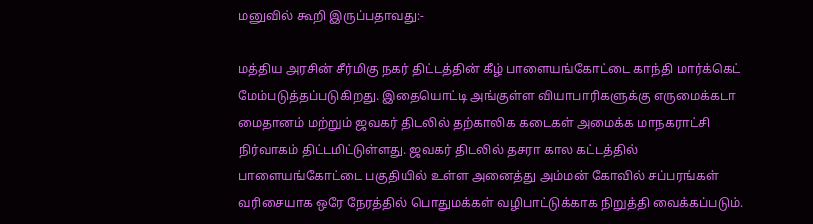மனுவில் கூறி இருப்பதாவது:-

மத்திய அரசின் சீர்மிகு நகர் திட்டத்தின் கீழ் பாளையங்கோட்டை காந்தி மார்க்கெட் மேம்படுத்தப்படுகிறது. இதையொட்டி அங்குள்ள வியாபாரிகளுக்கு எருமைக்கடா மைதானம் மற்றும் ஜவகர் திடலில் தற்காலிக கடைகள் அமைக்க மாநகராட்சி நிர்வாகம் திட்டமிட்டுள்ளது. ஜவகர் திடலில் தசரா கால கட்டத்தில் பாளையங்கோட்டை பகுதியில் உள்ள அனைத்து அம்மன் கோவில் சப்பரங்கள் வரிசையாக ஒரே நேரத்தில் பொதுமக்கள் வழிபாட்டுக்காக நிறுத்தி வைக்கப்படும்.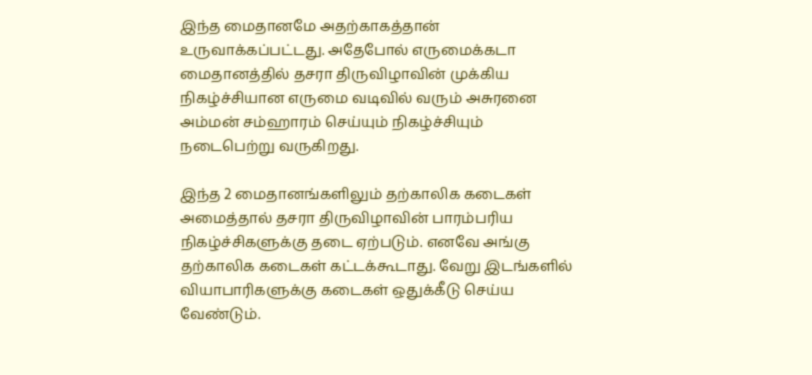இந்த மைதானமே அதற்காகத்தான் உருவாக்கப்பட்டது. அதேபோல் எருமைக்கடா மைதானத்தில் தசரா திருவிழாவின் முக்கிய நிகழ்ச்சியான எருமை வடிவில் வரும் அசுரனை அம்மன் சம்ஹாரம் செய்யும் நிகழ்ச்சியும் நடைபெற்று வருகிறது.

இந்த 2 மைதானங்களிலும் தற்காலிக கடைகள் அமைத்தால் தசரா திருவிழாவின் பாரம்பரிய நிகழ்ச்சிகளுக்கு தடை ஏற்படும். எனவே அங்கு தற்காலிக கடைகள் கட்டக்கூடாது. வேறு இடங்களில் வியாபாரிகளுக்கு கடைகள் ஒதுக்கீடு செய்ய வேண்டும்.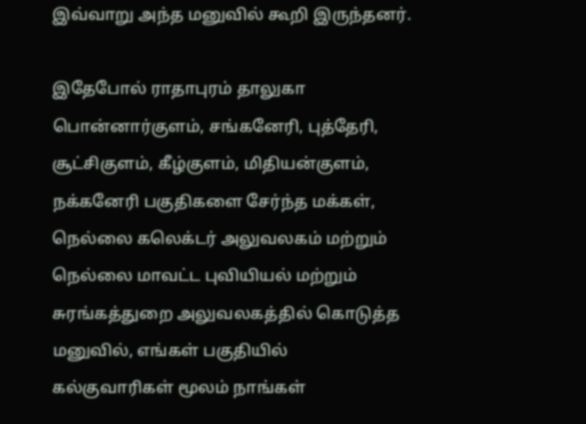இவ்வாறு அந்த மனுவில் கூறி இருந்தனர்.

இதேபோல் ராதாபுரம் தாலுகா பொன்னார்குளம், சங்கனேரி, புத்தேரி, சூட்சிகுளம், கீழ்குளம், மிதியன்குளம், நக்கனேரி பகுதிகளை சேர்ந்த மக்கள், நெல்லை கலெக்டர் அலுவலகம் மற்றும் நெல்லை மாவட்ட புவியியல் மற்றும் சுரங்கத்துறை அலுவலகத்தில் கொடுத்த மனுவில், எங்கள் பகுதியில் கல்குவாரிகள் மூலம் நாங்கள்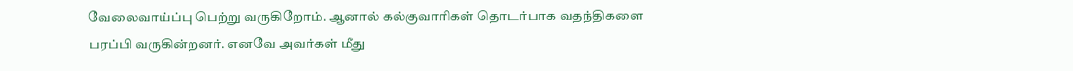வேலைவாய்ப்பு பெற்று வருகிறோம். ஆனால் கல்குவாரிகள் தொடர்பாக வதந்திகளை பரப்பி வருகின்றனர். எனவே அவர்கள் மீது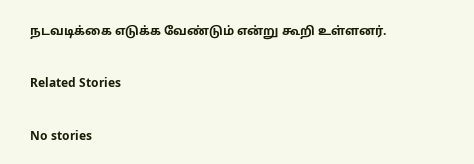நடவடிக்கை எடுக்க வேண்டும் என்று கூறி உள்ளனர்.

Related Stories

No stories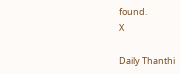found.
X

Daily Thanthi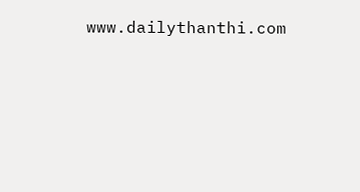www.dailythanthi.com